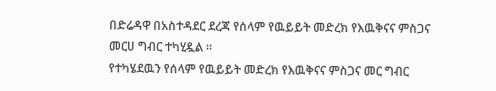በድሬዳዋ በአስተዳደር ደረጃ የሰላም የዉይይት መድረክ የእዉቅናና ምስጋና መርሀ ግብር ተካሂዷል ።
የተካሄደዉን የሰላም የዉይይት መድረክ የእዉቅናና ምስጋና መር ግብር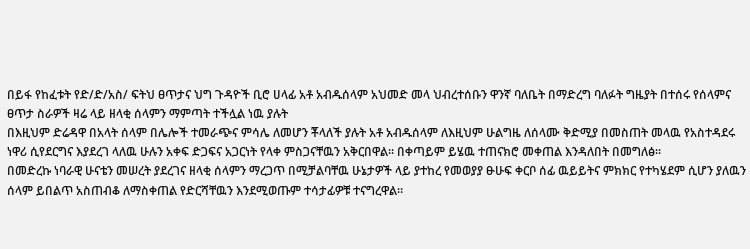በይፋ የከፈቱት የድ/ድ/አስ/ ፍትህ ፀጥታና ህግ ጉዳዮች ቢሮ ሀላፊ አቶ አብዱሰላም አህመድ መላ ህብረተሰቡን ዋንኛ ባለቤት በማድረግ ባለፉት ግዜያት በተሰሩ የሰላምና ፀጥታ ስራዎች ዛሬ ላይ ዘላቂ ሰላምን ማምጣት ተችሏል ነዉ ያሉት
በእዚህም ድሬዳዋ በአላት ሰላም በሌሎች ተመራጭና ምሳሌ ለመሆን ቾላለች ያሉት አቶ አብዱሰላም ለእዚህም ሁልግዜ ለሰላሙ ቅድሚያ በመስጠት መላዉ የአስተዳደሩ ነዋሪ ሲየደርግና እያደረገ ላለዉ ሁሉን አቀፍ ድጋፍና አጋርነት የላቀ ምስጋናቸዉን አቅርበዋል። በቀጣይም ይሄዉ ተጠናክሮ መቀጠል እንዳለበት በመግለፅ።
በመድረኩ ነባራዊ ሁናቴን መሠረት ያደረገና ዘላቂ ሰላምን ማረጋጥ በሚቻልባቸዉ ሁኔታዎች ላይ ያተከረ የመወያያ ፁሁፍ ቀርቦ ሰፊ ዉይይትና ምክክር የተካሄደም ሲሆን ያለዉን ሰላም ይበልጥ አስጠብቆ ለማስቀጠል የድርሻቸዉን እንደሚወጡም ተሳታፊዎቹ ተናግረዋል።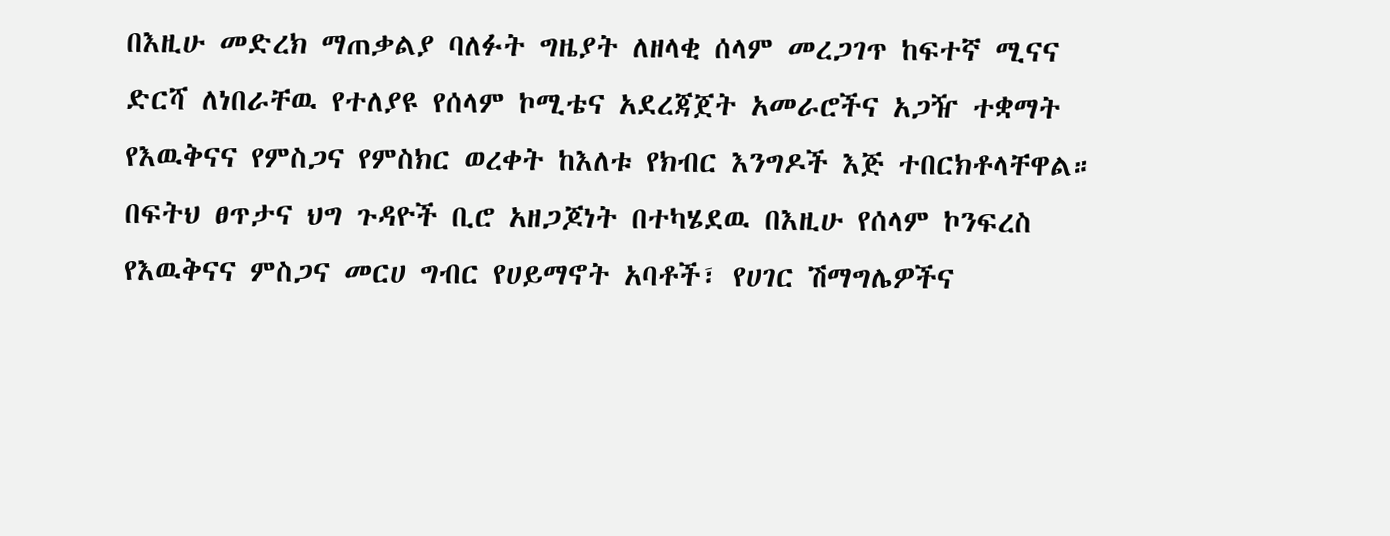በእዚሁ መድረክ ማጠቃልያ ባለፉት ግዜያት ለዘላቂ ሰላም መረጋገጥ ከፍተኛ ሚናና ድርሻ ለነበራቸዉ የተለያዩ የሰላም ኮሚቴና አደረጃጀት አመራሮችና አጋዥ ተቋማት የእዉቅናና የምስጋና የምስክር ወረቀት ከእለቱ የክብር እንግዶች እጅ ተበርክቶላቸዋል።
በፍትህ ፀጥታና ህግ ጉዳዮች ቢሮ አዘጋጆነት በተካሄደዉ በእዚሁ የሰላም ኮንፍረስ የእዉቅናና ምስጋና መርሀ ግብር የሀይማኖት አባቶች፣ የሀገር ሽማግሌዎችና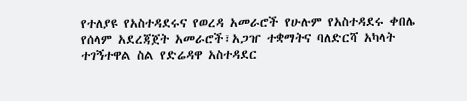የተለያዩ የአስተዳደሩና የወረዳ አመራሮች የሁሉም የአስተዳደሩ ቀበሌ የሰላም አደረጃጀት አመራሮች፣አጋዠ ተቋማትና ባለድርሻ አካላት ተገኝተዋል ስል የድሬዳዋ አስተዳደር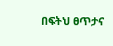በፍትህ ፀጥታና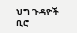ህግ ጉዳዮች ቢሮ